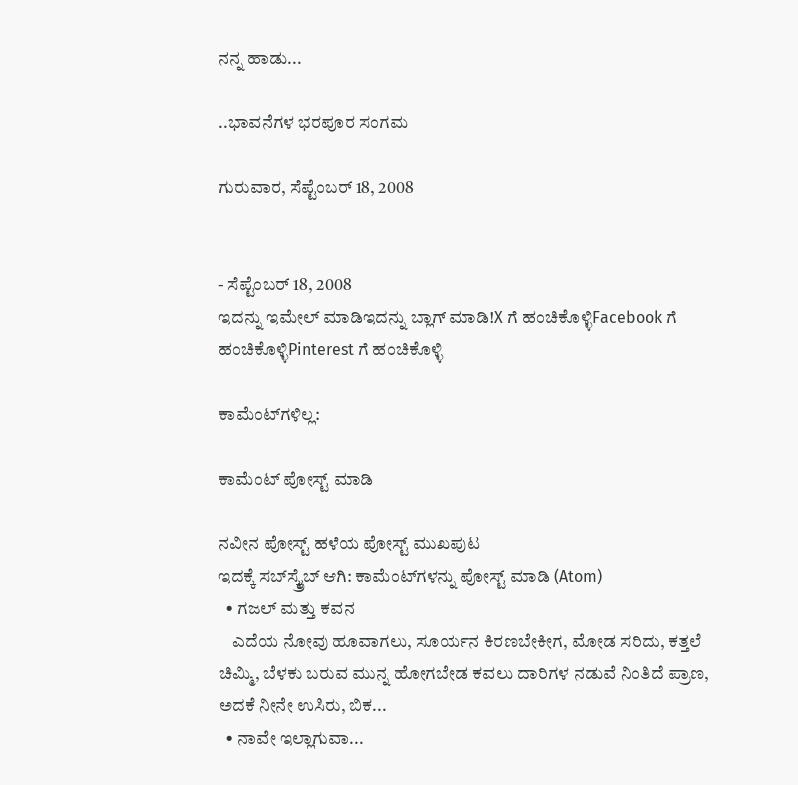ನನ್ನ ಹಾಡು...

..ಭಾವನೆಗಳ ಭರಪೂರ ಸಂಗಮ

ಗುರುವಾರ, ಸೆಪ್ಟೆಂಬರ್ 18, 2008


- ಸೆಪ್ಟೆಂಬರ್ 18, 2008
ಇದನ್ನು ಇಮೇಲ್ ಮಾಡಿಇದನ್ನು ಬ್ಲಾಗ್ ಮಾಡಿ!X ಗೆ ಹಂಚಿಕೊಳ್ಳಿFacebook ಗೆ ಹಂಚಿಕೊಳ್ಳಿPinterest ಗೆ ಹಂಚಿಕೊಳ್ಳಿ

ಕಾಮೆಂಟ್‌ಗಳಿಲ್ಲ:

ಕಾಮೆಂಟ್‌‌ ಪೋಸ್ಟ್‌ ಮಾಡಿ

ನವೀನ ಪೋಸ್ಟ್ ಹಳೆಯ ಪೋಸ್ಟ್ ಮುಖಪುಟ
ಇದಕ್ಕೆ ಸಬ್‌ಸ್ಕ್ರೈಬ್‌ ಆಗಿ: ಕಾಮೆಂಟ್‌ಗಳನ್ನು ಪೋಸ್ಟ್ ಮಾಡಿ (Atom)
  • ಗಜಲ್ ಮತ್ತು ಕವನ
    ಎದೆಯ ನೋವು ಹೂವಾಗಲು, ಸೂರ್ಯನ ಕಿರಣಬೇಕೀಗ, ಮೋಡ ಸರಿದು, ಕತ್ತಲೆ ಚಿಮ್ಮಿ, ಬೆಳಕು ಬರುವ ಮುನ್ನ ಹೋಗಬೇಡ ಕವಲು ದಾರಿಗಳ ನಡುವೆ ನಿಂತಿದೆ ಪ್ರಾಣ, ಅದಕೆ ನೀನೇ ಉಸಿರು, ಬಿಕ...
  • ನಾವೇ ಇಲ್ಲಾಗುವಾ...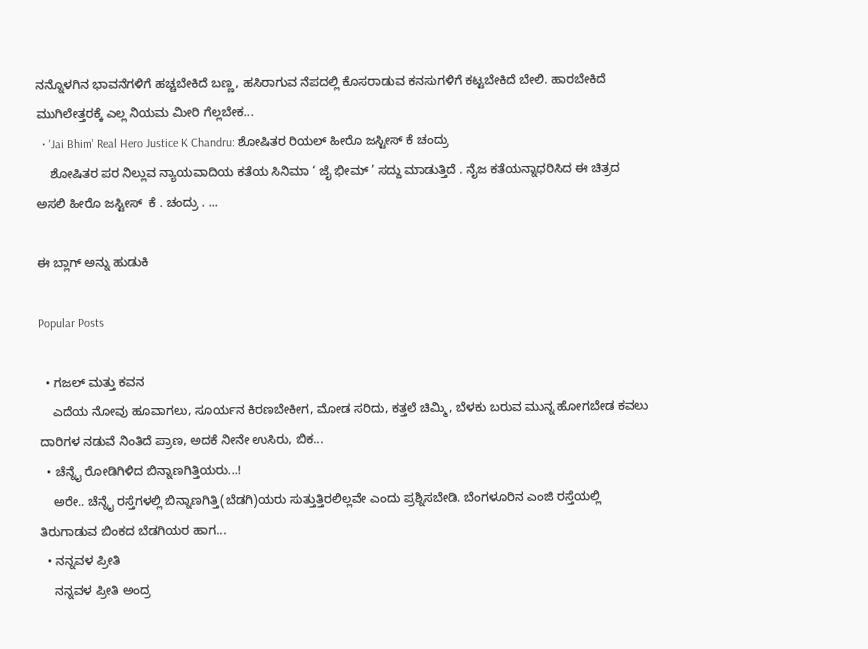ನನ್ನೊಳಗಿನ ಭಾವನೆಗಳಿಗೆ ಹಚ್ಚಬೇಕಿದೆ ಬಣ್ಣ, ಹಸಿರಾಗುವ ನೆಪದಲ್ಲಿ ಕೊಸರಾಡುವ ಕನಸುಗಳಿಗೆ ಕಟ್ಟಬೇಕಿದೆ ಬೇಲಿ. ಹಾರಬೇಕಿದೆ ಮುಗಿಲೇತ್ತರಕ್ಕೆ ಎಲ್ಲ ನಿಯಮ ಮೀರಿ ಗೆಲ್ಲಬೇಕ...
  • 'Jai Bhim' Real Hero Justice K Chandru: ಶೋಷಿತರ ರಿಯಲ್‌ ಹೀರೊ ಜಸ್ಟೀಸ್ ಕೆ ಚಂದ್ರು
    ಶೋಷಿತರ ಪರ ನಿಲ್ಲುವ ನ್ಯಾಯವಾದಿಯ ಕತೆಯ ಸಿನಿಮಾ ‘ ಜೈ ಭೀಮ್ ‌’ ಸದ್ದು ಮಾಡುತ್ತಿದೆ . ನೈಜ ಕತೆಯನ್ನಾಧರಿಸಿದ ಈ ಚಿತ್ರದ ಅಸಲಿ ಹೀರೊ ಜಸ್ಟೀಸ್ ‌ ಕೆ . ಚಂದ್ರು . ...

ಈ ಬ್ಲಾಗ್ ಅನ್ನು ಹುಡುಕಿ

Popular Posts

  • ಗಜಲ್ ಮತ್ತು ಕವನ
    ಎದೆಯ ನೋವು ಹೂವಾಗಲು, ಸೂರ್ಯನ ಕಿರಣಬೇಕೀಗ, ಮೋಡ ಸರಿದು, ಕತ್ತಲೆ ಚಿಮ್ಮಿ, ಬೆಳಕು ಬರುವ ಮುನ್ನ ಹೋಗಬೇಡ ಕವಲು ದಾರಿಗಳ ನಡುವೆ ನಿಂತಿದೆ ಪ್ರಾಣ, ಅದಕೆ ನೀನೇ ಉಸಿರು, ಬಿಕ...
  • ಚೆನ್ನೈ ರೋಡಿಗಿಳಿದ ಬಿನ್ನಾಣಗಿತ್ತಿಯರು...!
    ಅರೇ.. ಚೆನ್ನೈ ರಸ್ತೆಗಳಲ್ಲಿ ಬಿನ್ನಾಣಗಿತ್ತಿ(ಬೆಡಗಿ)ಯರು ಸುತ್ತುತ್ತಿರಲಿಲ್ಲವೇ ಎಂದು ಪ್ರಶ್ನಿಸಬೇಡಿ. ಬೆಂಗಳೂರಿನ ಎಂಜಿ ರಸ್ತೆಯಲ್ಲಿ ತಿರುಗಾಡುವ ಬಿಂಕದ ಬೆಡಗಿಯರ ಹಾಗ...
  • ನನ್ನವಳ ಪ್ರೀತಿ
    ನನ್ನವಳ ಪ್ರೀತಿ ಅಂದ್ರ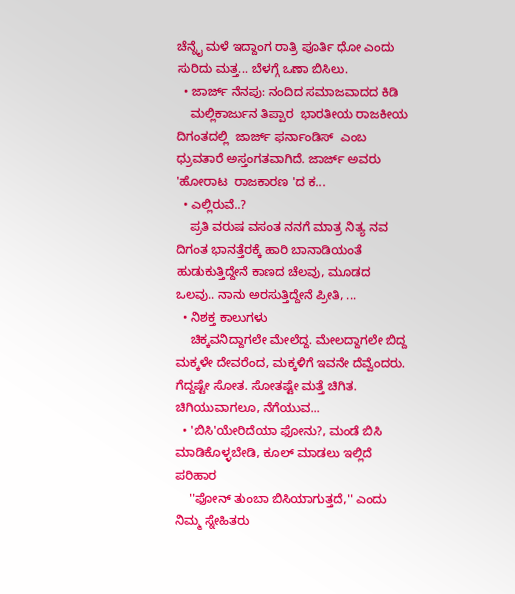ಚೆನ್ನೈ ಮಳೆ ಇದ್ದಾಂಗ ರಾತ್ರಿ ಪೂರ್ತಿ ಧೋ ಎಂದು ಸುರಿದು ಮತ್ತ... ಬೆಳಗ್ಗೆ ಒಣಾ ಬಿಸಿಲು.
  • ಜಾರ್ಜ್ ನೆನಪು: ನಂದಿದ ಸಮಾಜವಾದದ ಕಿಡಿ
    ಮಲ್ಲಿಕಾರ್ಜುನ ತಿಪ್ಪಾರ  ಭಾರತೀಯ ರಾಜಕೀಯ ದಿಗಂತದಲ್ಲಿ  ಜಾರ್ಜ್‌ ಫರ್ನಾಂಡಿಸ್‌  ಎಂಬ ಧ್ರುವತಾರೆ ಅಸ್ತಂಗತವಾಗಿದೆ. ಜಾರ್ಜ್‌ ಅವರು 'ಹೋರಾಟ  ರಾಜಕಾರಣ 'ದ ಕ...
  • ಎಲ್ಲಿರುವೆ..?
    ಪ್ರತಿ ವರುಷ ವಸಂತ ನನಗೆ ಮಾತ್ರ ನಿತ್ಯ ನವ ದಿಗಂತ ಭಾನತ್ತೆರಕ್ಕೆ ಹಾರಿ ಬಾನಾಡಿಯಂತೆ ಹುಡುಕುತ್ತಿದ್ದೇನೆ ಕಾಣದ ಚೆಲವು, ಮೂಡದ ಒಲವು.. ನಾನು ಅರಸುತ್ತಿದ್ದೇನೆ ಪ್ರೀತಿ, ...
  • ನಿಶಕ್ತ ಕಾಲುಗಳು
    ಚಿಕ್ಕವನಿದ್ದಾಗಲೇ ಮೇಲೆದ್ದ. ಮೇಲದ್ದಾಗಲೇ ಬಿದ್ದ ಮಕ್ಕಳೇ ದೇವರೆಂದ, ಮಕ್ಕಳಿಗೆ ಇವನೇ ದೆವ್ವೆಂದರು. ಗೆದ್ದಷ್ಟೇ ಸೋತ. ಸೋತಷ್ಟೇ ಮತ್ತೆ ಚಿಗಿತ. ಚಿಗಿಯುವಾಗಲೂ, ನೆಗೆಯುವ...
  • 'ಬಿಸಿ'ಯೇರಿದೆಯಾ ಫೋನು?, ಮಂಡೆ ಬಿಸಿ ಮಾಡಿಕೊಳ್ಳಬೇಡಿ, ಕೂಲ್‌ ಮಾಡಲು ಇಲ್ಲಿದೆ ಪರಿಹಾರ
    ''ಫೋನ್‌ ತುಂಬಾ ಬಿಸಿಯಾಗುತ್ತದೆ,'' ಎಂದು ನಿಮ್ಮ ಸ್ನೇಹಿತರು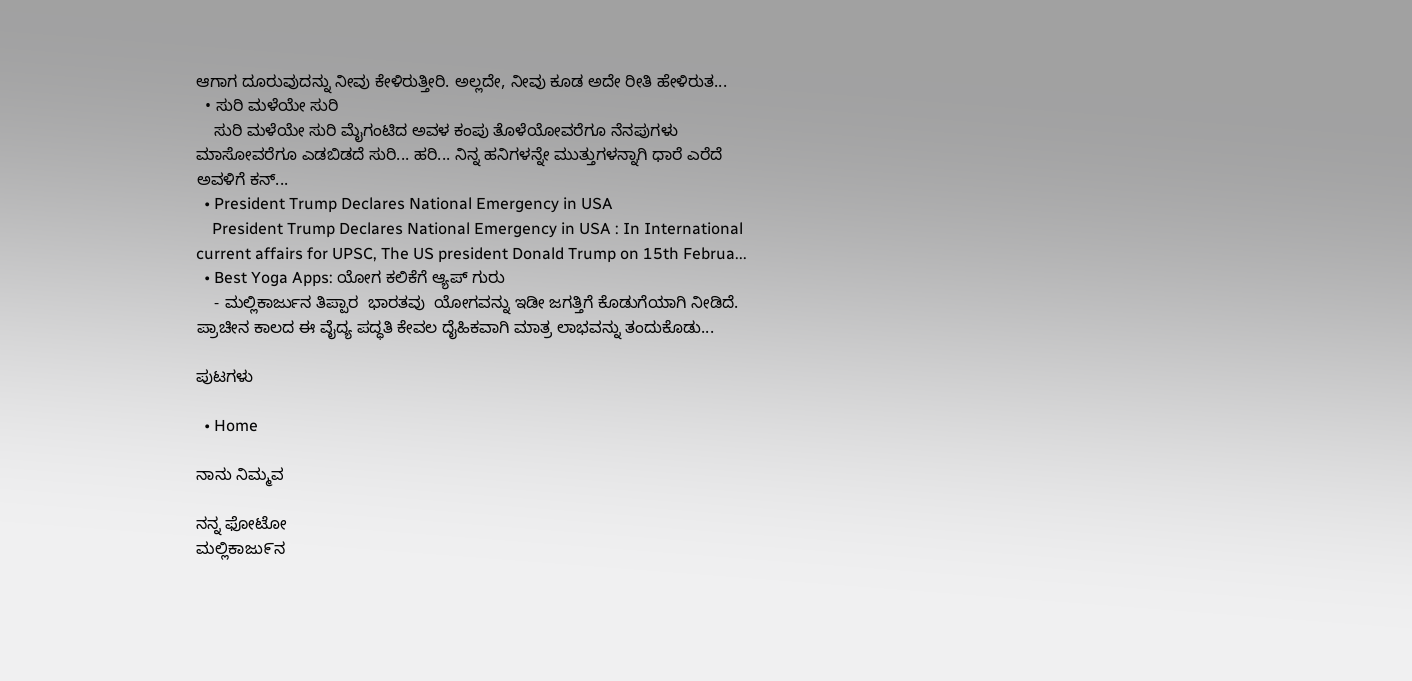ಆಗಾಗ ದೂರುವುದನ್ನು ನೀವು ಕೇಳಿರುತ್ತೀರಿ. ಅಲ್ಲದೇ, ನೀವು ಕೂಡ ಅದೇ ರೀತಿ ಹೇಳಿರುತ...
  • ಸುರಿ ಮಳೆಯೇ ಸುರಿ
    ಸುರಿ ಮಳೆಯೇ ಸುರಿ ಮೈಗಂಟಿದ ಅವಳ ಕಂಪು ತೊಳೆಯೋವರೆಗೂ ನೆನಪುಗಳು ಮಾಸೋವರೆಗೂ ಎಡಬಿಡದೆ ಸುರಿ... ಹರಿ... ನಿನ್ನ ಹನಿಗಳನ್ನೇ ಮುತ್ತುಗಳನ್ನಾಗಿ ಧಾರೆ ಎರೆದೆ ಅವಳಿಗೆ ಕನ್...
  • President Trump Declares National Emergency in USA
    President Trump Declares National Emergency in USA : In International current affairs for UPSC, The US president Donald Trump on 15th Februa...
  • Best Yoga Apps: ಯೋಗ ಕಲಿಕೆಗೆ ಆ್ಯಪ್ ಗುರು
    - ಮಲ್ಲಿಕಾರ್ಜುನ ತಿಪ್ಪಾರ  ಭಾರತವು  ಯೋಗವನ್ನು ಇಡೀ ಜಗತ್ತಿಗೆ ಕೊಡುಗೆಯಾಗಿ ನೀಡಿದೆ. ಪ್ರಾಚೀನ ಕಾಲದ ಈ ವೈದ್ಯ ಪದ್ಧತಿ ಕೇವಲ ದೈಹಿಕವಾಗಿ ಮಾತ್ರ ಲಾಭವನ್ನು ತಂದುಕೊಡು...

ಪುಟಗಳು

  • Home

ನಾನು ನಿಮ್ಮವ

ನನ್ನ ಫೋಟೋ
ಮಲ್ಲಿಕಾಜು೯ನ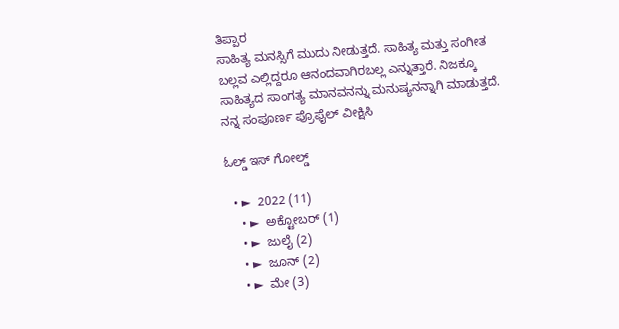ತಿಪ್ಪಾರ
ಸಾಹಿತ್ಯ ಮನಸ್ಸಿಗೆ ಮುದು ನೀಡುತ್ತದೆ. ಸಾಹಿತ್ಯ ಮತ್ತು ಸಂಗೀತ ಬಲ್ಲವ ಎಲ್ಲಿದ್ದರೂ ಆನಂದವಾಗಿರಬಲ್ಲ ಎನ್ನುತ್ತಾರೆ. ನಿಜಕ್ಕೂ ಸಾಹಿತ್ಯದ ಸಾಂಗತ್ಯ ಮಾನವನನ್ನು ಮನುಷ್ಯನನ್ನಾಗಿ ಮಾಡುತ್ತದೆ.
ನನ್ನ ಸಂಪೂರ್ಣ ಪ್ರೊಫೈಲ್ ವೀಕ್ಷಿಸಿ

ಓಲ್ಡ್ ಇಸ್ ಗೋಲ್ಡ್

  • ►  2022 (11)
    • ►  ಅಕ್ಟೋಬರ್ (1)
    • ►  ಜುಲೈ (2)
    • ►  ಜೂನ್ (2)
    • ►  ಮೇ (3)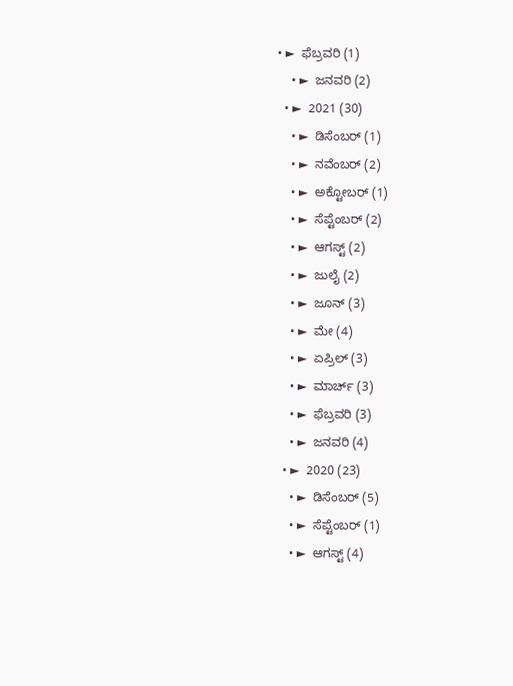• ►  ಫೆಬ್ರವರಿ (1)
    • ►  ಜನವರಿ (2)
  • ►  2021 (30)
    • ►  ಡಿಸೆಂಬರ್ (1)
    • ►  ನವೆಂಬರ್ (2)
    • ►  ಅಕ್ಟೋಬರ್ (1)
    • ►  ಸೆಪ್ಟೆಂಬರ್ (2)
    • ►  ಆಗಸ್ಟ್ (2)
    • ►  ಜುಲೈ (2)
    • ►  ಜೂನ್ (3)
    • ►  ಮೇ (4)
    • ►  ಏಪ್ರಿಲ್ (3)
    • ►  ಮಾರ್ಚ್ (3)
    • ►  ಫೆಬ್ರವರಿ (3)
    • ►  ಜನವರಿ (4)
  • ►  2020 (23)
    • ►  ಡಿಸೆಂಬರ್ (5)
    • ►  ಸೆಪ್ಟೆಂಬರ್ (1)
    • ►  ಆಗಸ್ಟ್ (4)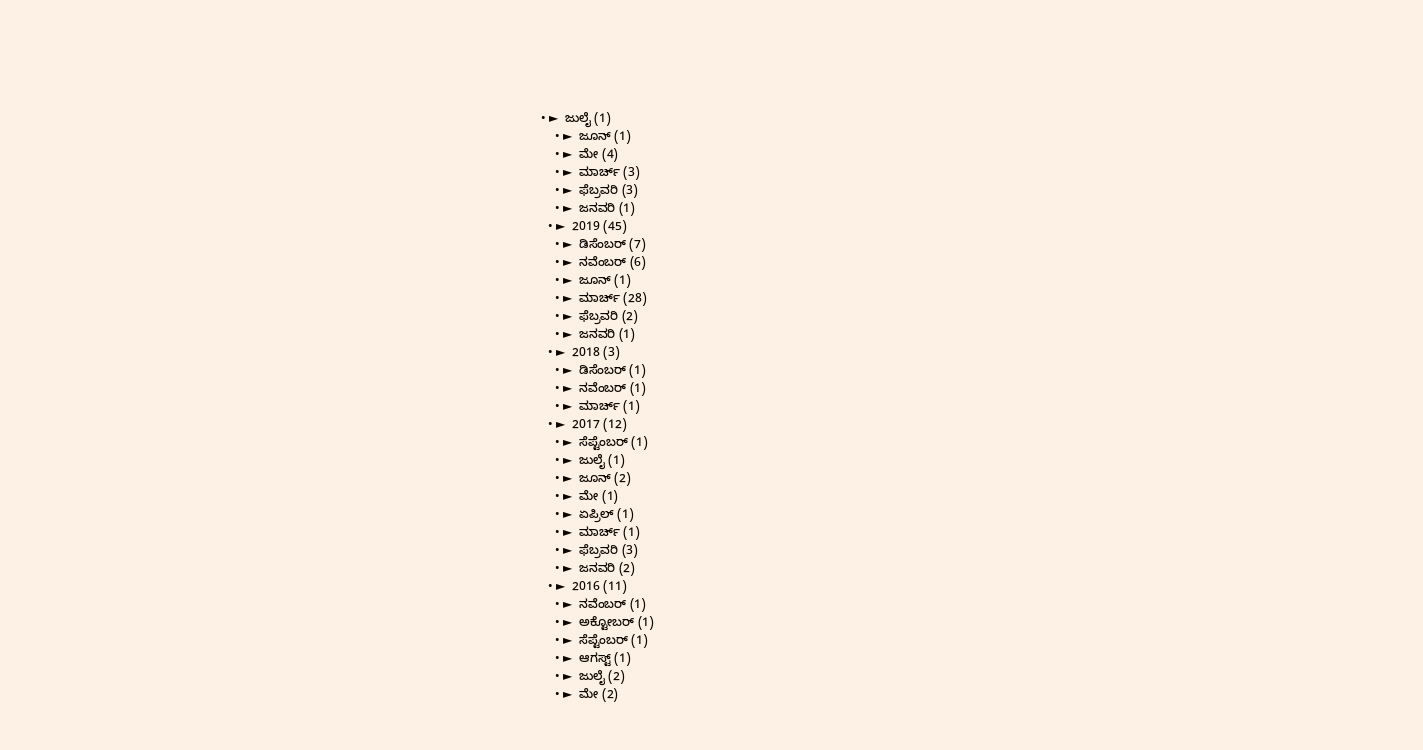• ►  ಜುಲೈ (1)
    • ►  ಜೂನ್ (1)
    • ►  ಮೇ (4)
    • ►  ಮಾರ್ಚ್ (3)
    • ►  ಫೆಬ್ರವರಿ (3)
    • ►  ಜನವರಿ (1)
  • ►  2019 (45)
    • ►  ಡಿಸೆಂಬರ್ (7)
    • ►  ನವೆಂಬರ್ (6)
    • ►  ಜೂನ್ (1)
    • ►  ಮಾರ್ಚ್ (28)
    • ►  ಫೆಬ್ರವರಿ (2)
    • ►  ಜನವರಿ (1)
  • ►  2018 (3)
    • ►  ಡಿಸೆಂಬರ್ (1)
    • ►  ನವೆಂಬರ್ (1)
    • ►  ಮಾರ್ಚ್ (1)
  • ►  2017 (12)
    • ►  ಸೆಪ್ಟೆಂಬರ್ (1)
    • ►  ಜುಲೈ (1)
    • ►  ಜೂನ್ (2)
    • ►  ಮೇ (1)
    • ►  ಏಪ್ರಿಲ್ (1)
    • ►  ಮಾರ್ಚ್ (1)
    • ►  ಫೆಬ್ರವರಿ (3)
    • ►  ಜನವರಿ (2)
  • ►  2016 (11)
    • ►  ನವೆಂಬರ್ (1)
    • ►  ಅಕ್ಟೋಬರ್ (1)
    • ►  ಸೆಪ್ಟೆಂಬರ್ (1)
    • ►  ಆಗಸ್ಟ್ (1)
    • ►  ಜುಲೈ (2)
    • ►  ಮೇ (2)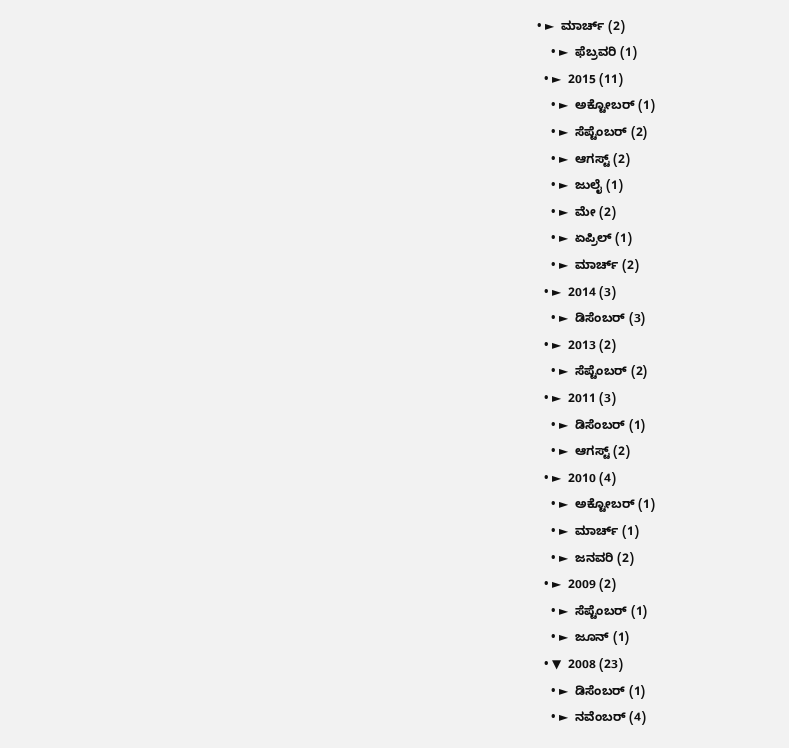• ►  ಮಾರ್ಚ್ (2)
    • ►  ಫೆಬ್ರವರಿ (1)
  • ►  2015 (11)
    • ►  ಅಕ್ಟೋಬರ್ (1)
    • ►  ಸೆಪ್ಟೆಂಬರ್ (2)
    • ►  ಆಗಸ್ಟ್ (2)
    • ►  ಜುಲೈ (1)
    • ►  ಮೇ (2)
    • ►  ಏಪ್ರಿಲ್ (1)
    • ►  ಮಾರ್ಚ್ (2)
  • ►  2014 (3)
    • ►  ಡಿಸೆಂಬರ್ (3)
  • ►  2013 (2)
    • ►  ಸೆಪ್ಟೆಂಬರ್ (2)
  • ►  2011 (3)
    • ►  ಡಿಸೆಂಬರ್ (1)
    • ►  ಆಗಸ್ಟ್ (2)
  • ►  2010 (4)
    • ►  ಅಕ್ಟೋಬರ್ (1)
    • ►  ಮಾರ್ಚ್ (1)
    • ►  ಜನವರಿ (2)
  • ►  2009 (2)
    • ►  ಸೆಪ್ಟೆಂಬರ್ (1)
    • ►  ಜೂನ್ (1)
  • ▼  2008 (23)
    • ►  ಡಿಸೆಂಬರ್ (1)
    • ►  ನವೆಂಬರ್ (4)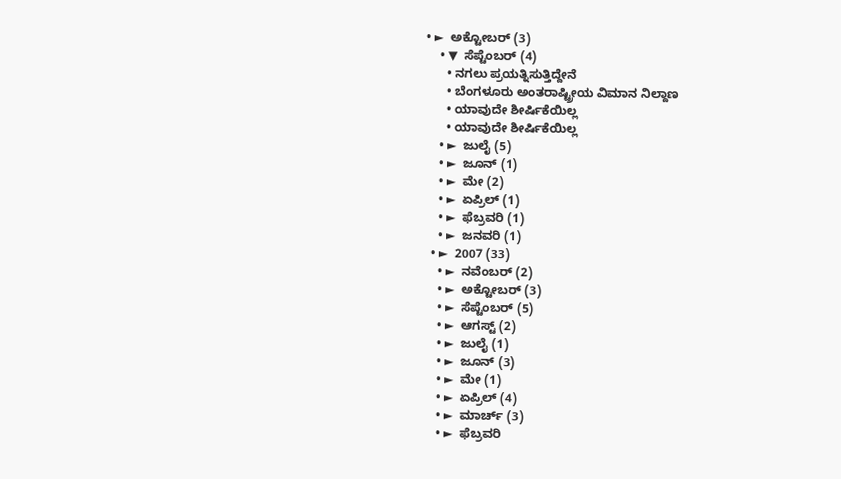• ►  ಅಕ್ಟೋಬರ್ (3)
    • ▼  ಸೆಪ್ಟೆಂಬರ್ (4)
      • ನಗಲು ಪ್ರಯತ್ನಿಸುತ್ತಿದ್ದೇನೆ
      • ಬೆಂಗಳೂರು ಅಂತರಾಷ್ಟ್ರೀಯ ವಿಮಾನ ನಿಲ್ದಾಣ
      • ಯಾವುದೇ ಶೀರ್ಷಿಕೆಯಿಲ್ಲ
      • ಯಾವುದೇ ಶೀರ್ಷಿಕೆಯಿಲ್ಲ
    • ►  ಜುಲೈ (5)
    • ►  ಜೂನ್ (1)
    • ►  ಮೇ (2)
    • ►  ಏಪ್ರಿಲ್ (1)
    • ►  ಫೆಬ್ರವರಿ (1)
    • ►  ಜನವರಿ (1)
  • ►  2007 (33)
    • ►  ನವೆಂಬರ್ (2)
    • ►  ಅಕ್ಟೋಬರ್ (3)
    • ►  ಸೆಪ್ಟೆಂಬರ್ (5)
    • ►  ಆಗಸ್ಟ್ (2)
    • ►  ಜುಲೈ (1)
    • ►  ಜೂನ್ (3)
    • ►  ಮೇ (1)
    • ►  ಏಪ್ರಿಲ್ (4)
    • ►  ಮಾರ್ಚ್ (3)
    • ►  ಫೆಬ್ರವರಿ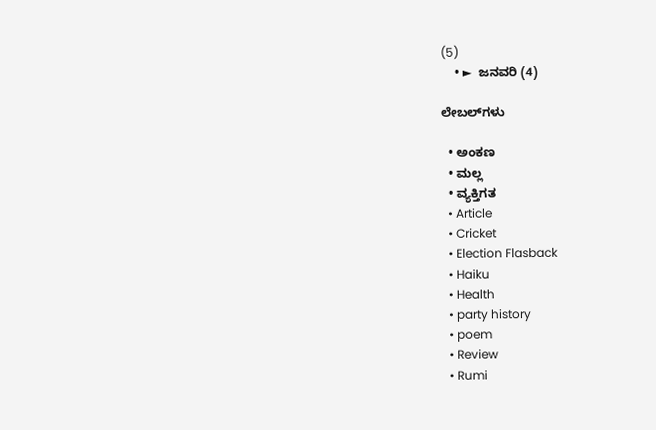(5)
    • ►  ಜನವರಿ (4)

ಲೇಬಲ್‌ಗಳು

  • ಅಂಕಣ
  • ಮಲ್ಲ
  • ವ್ಯಕ್ತಿಗತ
  • Article
  • Cricket
  • Election Flasback
  • Haiku
  • Health
  • party history
  • poem
  • Review
  • Rumi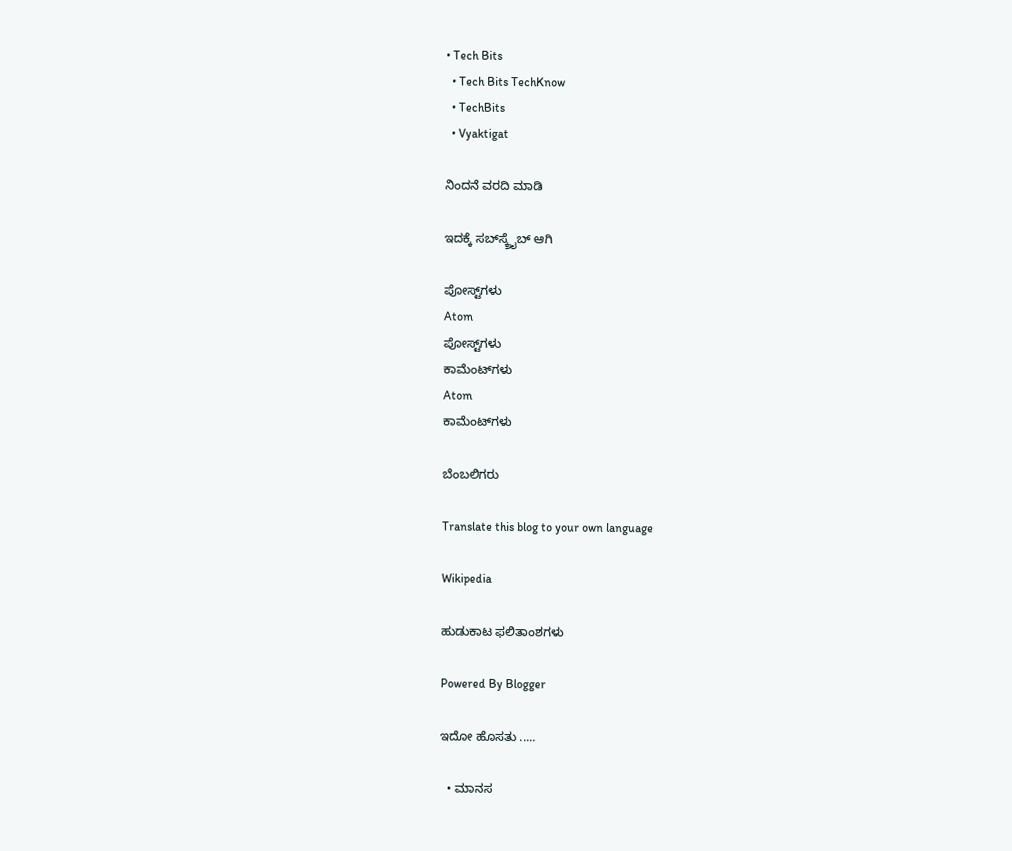• Tech Bits
  • Tech Bits TechKnow
  • TechBits
  • Vyaktigat

ನಿಂದನೆ ವರದಿ ಮಾಡಿ

ಇದಕ್ಕೆ ಸಬ್‌ಸ್ಕ್ರೈಬ್‌ ಆಗಿ

ಪೋಸ್ಟ್‌ಗಳು
Atom
ಪೋಸ್ಟ್‌ಗಳು
ಕಾಮೆಂಟ್‌ಗಳು
Atom
ಕಾಮೆಂಟ್‌ಗಳು

ಬೆಂಬಲಿಗರು

Translate this blog to your own language

Wikipedia

ಹುಡುಕಾಟ ಫಲಿತಾಂಶಗಳು

Powered By Blogger

ಇದೋ ಹೊಸತು .....

  • ಮಾನಸ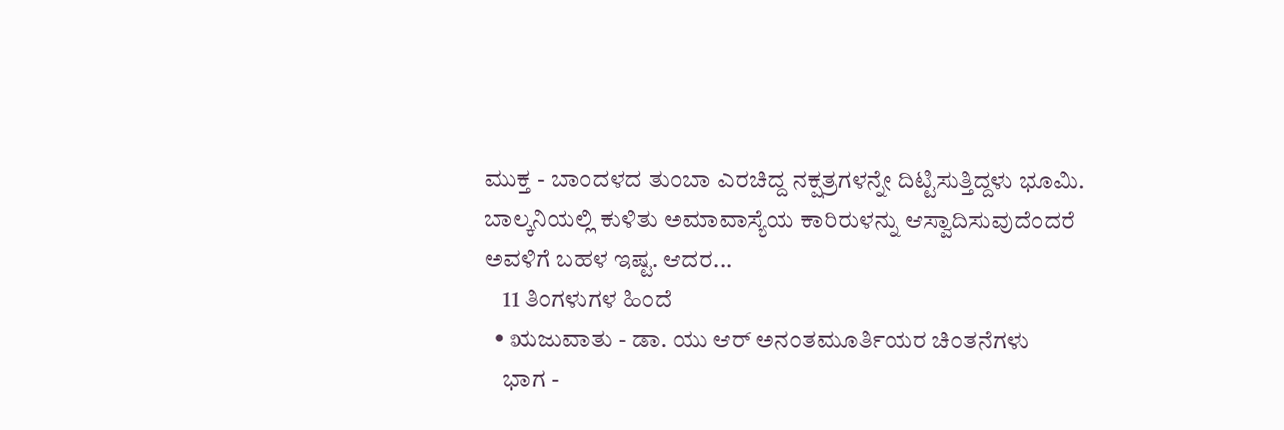ಮುಕ್ತ - ಬಾಂದಳದ ತುಂಬಾ ಎರಚಿದ್ದ ನಕ್ಷತ್ರಗಳನ್ನೇ ದಿಟ್ಟಿಸುತ್ತಿದ್ದಳು ಭೂಮಿ. ಬಾಲ್ಕನಿಯಲ್ಲಿ ಕುಳಿತು ಅಮಾವಾಸ್ಯೆಯ ಕಾರಿರುಳನ್ನು ಆಸ್ವಾದಿಸುವುದೆಂದರೆ ಅವಳಿಗೆ ಬಹಳ ಇಷ್ಟ. ಆದರ...
    11 ತಿಂಗಳುಗಳ ಹಿಂದೆ
  • ಋಜುವಾತು - ಡಾ. ಯು ಆರ್ ಅನಂತಮೂರ್ತಿಯರ ಚಿಂತನೆಗಳು
    ಭಾಗ -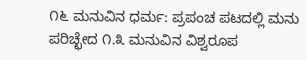೧೬ ಮನುವಿನ ಧರ್ಮ: ಪ್ರಪಂಚ ಪಟದಲ್ಲಿ ಮನು ಪರಿಚ್ಛೇದ ೧.೩ ಮನುವಿನ ವಿಶ್ವರೂಪ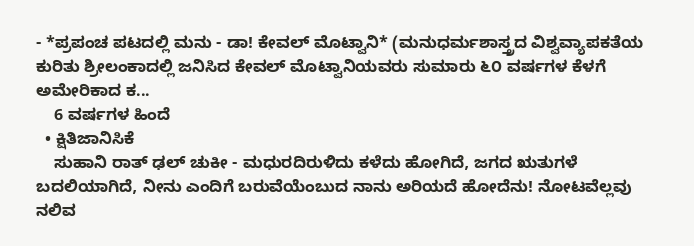- *ಪ್ರಪಂಚ ಪಟದಲ್ಲಿ ಮನು - ಡಾ! ಕೇವಲ್ ಮೊಟ್ವಾನಿ* (ಮನುಧರ್ಮಶಾಸ್ತ್ರದ ವಿಶ್ವವ್ಯಾಪಕತೆಯ ಕುರಿತು ಶ್ರೀಲಂಕಾದಲ್ಲಿ ಜನಿಸಿದ ಕೇವಲ್ ಮೊಟ್ವಾನಿಯವರು ಸುಮಾರು ೬೦ ವರ್ಷಗಳ ಕೆಳಗೆ ಅಮೇರಿಕಾದ ಕ...
    6 ವರ್ಷಗಳ ಹಿಂದೆ
  • ಕ್ಷಿತಿಜಾನಿಸಿಕೆ
    ಸುಹಾನಿ ರಾತ್ ಢಲ್ ಚುಕೀ - ಮಧುರದಿರುಳಿದು ಕಳೆದು ಹೋಗಿದೆ, ಜಗದ ಋತುಗಳೆ ಬದಲಿಯಾಗಿದೆ, ನೀನು ಎಂದಿಗೆ ಬರುವೆಯೆಂಬುದ ನಾನು ಅರಿಯದೆ ಹೋದೆನು! ನೋಟವೆಲ್ಲವು ನಲಿವ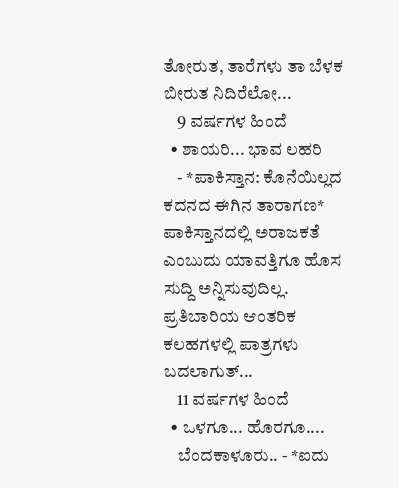ತೋರುತ, ತಾರೆಗಳು ತಾ ಬೆಳಕ ಬೀರುತ ನಿದಿರೆಲೋ...
    9 ವರ್ಷಗಳ ಹಿಂದೆ
  • ಶಾಯರಿ... ಭಾವ ಲಹರಿ
    - *ಪಾಕಿಸ್ತಾನ: ಕೊನೆಯಿಲ್ಲದ ಕದನದ ಈಗಿನ ತಾರಾಗಣ* ಪಾಕಿಸ್ತಾನದಲ್ಲಿ ಅರಾಜಕತೆ ಎಂಬುದು ಯಾವತ್ತಿಗೂ ಹೊಸ ಸುದ್ದಿ ಅನ್ನಿಸುವುದಿಲ್ಲ. ಪ್ರತಿಬಾರಿಯ ಆಂತರಿಕ ಕಲಹಗಳಲ್ಲಿ ಪಾತ್ರಗಳು ಬದಲಾಗುತ್...
    11 ವರ್ಷಗಳ ಹಿಂದೆ
  • ಒಳಗೂ... ಹೊರಗೂ....
    ಬೆಂದಕಾಳೂರು.. - *ಐದು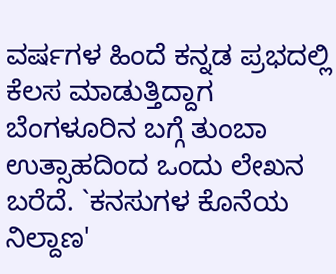ವರ್ಷಗಳ ಹಿಂದೆ ಕನ್ನಡ ಪ್ರಭದಲ್ಲಿ ಕೆಲಸ ಮಾಡುತ್ತಿದ್ದಾಗ ಬೆಂಗಳೂರಿನ ಬಗ್ಗೆ ತುಂಬಾ ಉತ್ಸಾಹದಿಂದ ಒಂದು ಲೇಖನ ಬರೆದೆ. `ಕನಸುಗಳ ಕೊನೆಯ ನಿಲ್ದಾಣ'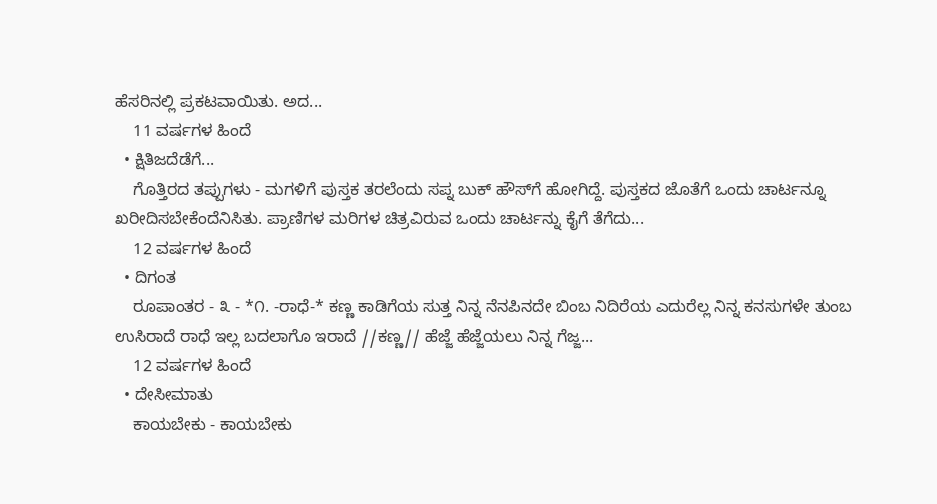ಹೆಸರಿನಲ್ಲಿ ಪ್ರಕಟವಾಯಿತು. ಅದ...
    11 ವರ್ಷಗಳ ಹಿಂದೆ
  • ಕ್ಷಿತಿಜದೆಡೆಗೆ...
    ಗೊತ್ತಿರದ ತಪ್ಪುಗಳು - ಮಗಳಿಗೆ ಪುಸ್ತಕ ತರಲೆಂದು ಸಪ್ನ ಬುಕ್ ಹೌಸ್‍ಗೆ ಹೋಗಿದ್ದೆ. ಪುಸ್ತಕದ ಜೊತೆಗೆ ಒಂದು ಚಾರ್ಟನ್ನೂ ಖರೀದಿಸಬೇಕೆಂದೆನಿಸಿತು. ಪ್ರಾಣಿಗಳ ಮರಿಗಳ ಚಿತ್ರವಿರುವ ಒಂದು ಚಾರ್ಟನ್ನು ಕೈಗೆ ತೆಗೆದು...
    12 ವರ್ಷಗಳ ಹಿಂದೆ
  • ದಿಗಂತ
    ರೂಪಾಂತರ - ೩ - *೧. -ರಾಧೆ-* ಕಣ್ಣ ಕಾಡಿಗೆಯ ಸುತ್ತ ನಿನ್ನ ನೆನಪಿನದೇ ಬಿಂಬ ನಿದಿರೆಯ ಎದುರೆಲ್ಲ ನಿನ್ನ ಕನಸುಗಳೇ ತುಂಬ ಉಸಿರಾದೆ ರಾಧೆ ಇಲ್ಲ ಬದಲಾಗೊ ಇರಾದೆ //ಕಣ್ಣ// ಹೆಜ್ಜೆ ಹೆಜ್ಜೆಯಲು ನಿನ್ನ ಗೆಜ್ಜ...
    12 ವರ್ಷಗಳ ಹಿಂದೆ
  • ದೇಸೀಮಾತು
    ಕಾಯಬೇಕು - ಕಾಯಬೇಕು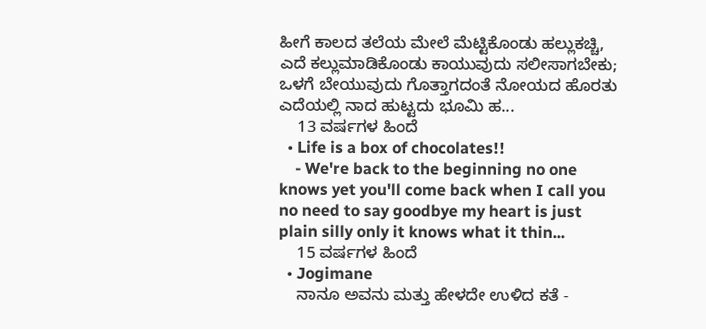ಹೀಗೆ ಕಾಲದ ತಲೆಯ ಮೇಲೆ ಮೆಟ್ಟಿಕೊಂಡು ಹಲ್ಲುಕಚ್ಚಿ, ಎದೆ ಕಲ್ಲುಮಾಡಿಕೊಂಡು ಕಾಯುವುದು ಸಲೀಸಾಗಬೇಕು; ಒಳಗೆ ಬೇಯುವುದು ಗೊತ್ತಾಗದಂತೆ ನೋಯದ ಹೊರತು ಎದೆಯಲ್ಲಿ ನಾದ ಹುಟ್ಟದು ಭೂಮಿ ಹ...
    13 ವರ್ಷಗಳ ಹಿಂದೆ
  • Life is a box of chocolates!!
    - We're back to the beginning no one knows yet you'll come back when I call you no need to say goodbye my heart is just plain silly only it knows what it thin...
    15 ವರ್ಷಗಳ ಹಿಂದೆ
  • Jogimane
    ನಾನೂ ಅವನು ಮತ್ತು ಹೇಳದೇ ಉಳಿದ ಕತೆ -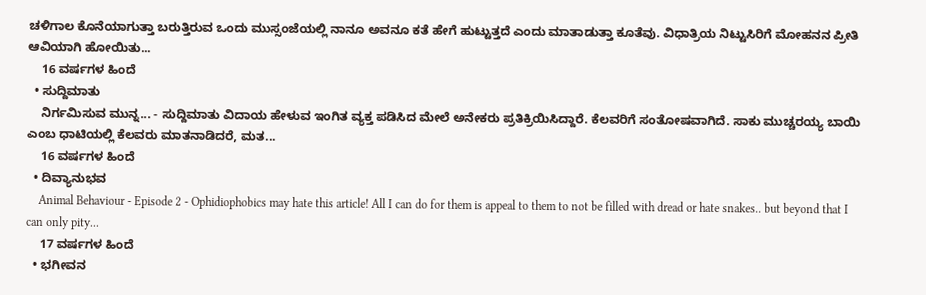ಚಳಿಗಾಲ ಕೊನೆಯಾಗುತ್ತಾ ಬರುತ್ತಿರುವ ಒಂದು ಮುಸ್ಸಂಜೆಯಲ್ಲಿ ನಾನೂ ಅವನೂ ಕತೆ ಹೇಗೆ ಹುಟ್ಟುತ್ತದೆ ಎಂದು ಮಾತಾಡುತ್ತಾ ಕೂತೆವು. ವಿಧಾತ್ರಿಯ ನಿಟ್ಟುಸಿರಿಗೆ ಮೋಹನನ ಪ್ರೀತಿ ಆವಿಯಾಗಿ ಹೋಯಿತು...
    16 ವರ್ಷಗಳ ಹಿಂದೆ
  • ಸುದ್ದಿಮಾತು
    ನಿರ್ಗಮಿಸುವ ಮುನ್ನ... - ಸುದ್ದಿಮಾತು ವಿದಾಯ ಹೇಳುವ ಇಂಗಿತ ವ್ಯಕ್ತ ಪಡಿಸಿದ ಮೇಲೆ ಅನೇಕರು ಪ್ರತಿಕ್ರಿಯಿಸಿದ್ದಾರೆ. ಕೆಲವರಿಗೆ ಸಂತೋಷವಾಗಿದೆ. ಸಾಕು ಮುಚ್ಚರಯ್ಯ ಬಾಯಿ ಎಂಬ ಧಾಟಿಯಲ್ಲಿ ಕೆಲವರು ಮಾತನಾಡಿದರೆ, ಮತ...
    16 ವರ್ಷಗಳ ಹಿಂದೆ
  • ದಿವ್ಯಾನುಭವ
    Animal Behaviour - Episode 2 - Ophidiophobics may hate this article! All I can do for them is appeal to them to not be filled with dread or hate snakes.. but beyond that I can only pity...
    17 ವರ್ಷಗಳ ಹಿಂದೆ
  • ಭಗೀವನ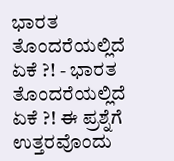ಭಾರತ ತೊಂದರೆಯಲ್ಲಿದೆ ಏಕೆ ?! - ಭಾರತ ತೊಂದರೆಯಲ್ಲಿದೆ ಏಕೆ ?! ಈ ಪ್ರಶ್ನೆಗೆ ಉತ್ತರವೊಂದು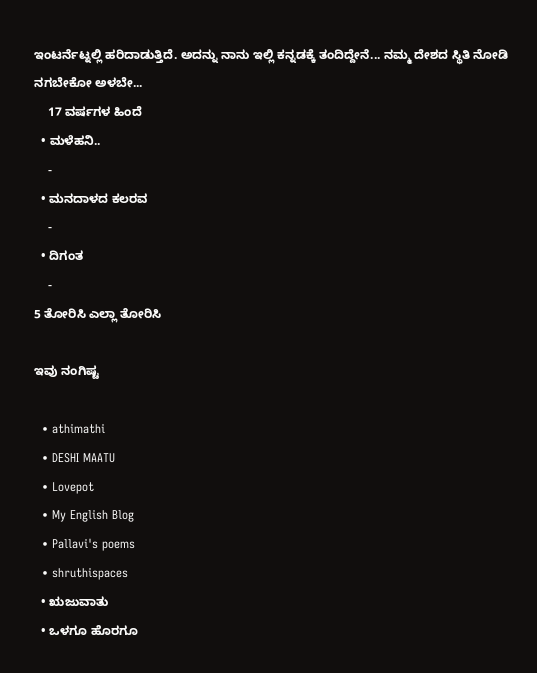ಇಂಟರ್ನೆಟ್ನಲ್ಲಿ ಹರಿದಾಡುತ್ತಿದೆ. ಅದನ್ನು ನಾನು ಇಲ್ಲಿ ಕನ್ನಡಕ್ಕೆ ತಂದಿದ್ದೇನೆ... ನಮ್ಮ ದೇಶದ ಸ್ಥಿತಿ ನೋಡಿ ನಗಬೇಕೋ ಅಳಬೇ...
    17 ವರ್ಷಗಳ ಹಿಂದೆ
  • ಮಳೆಹನಿ..
    -
  • ಮನದಾಳದ ಕಲರವ
    -
  • ದಿಗಂತ
    -
5 ತೋರಿಸಿ ಎಲ್ಲಾ ತೋರಿಸಿ

ಇವು ನಂಗಿಷ್ಟ

  • athimathi
  • DESHI MAATU
  • Lovepot
  • My English Blog
  • Pallavi's poems
  • shruthispaces
  • ಋಜುವಾತು
  • ಒಳಗೂ ಹೊರಗೂ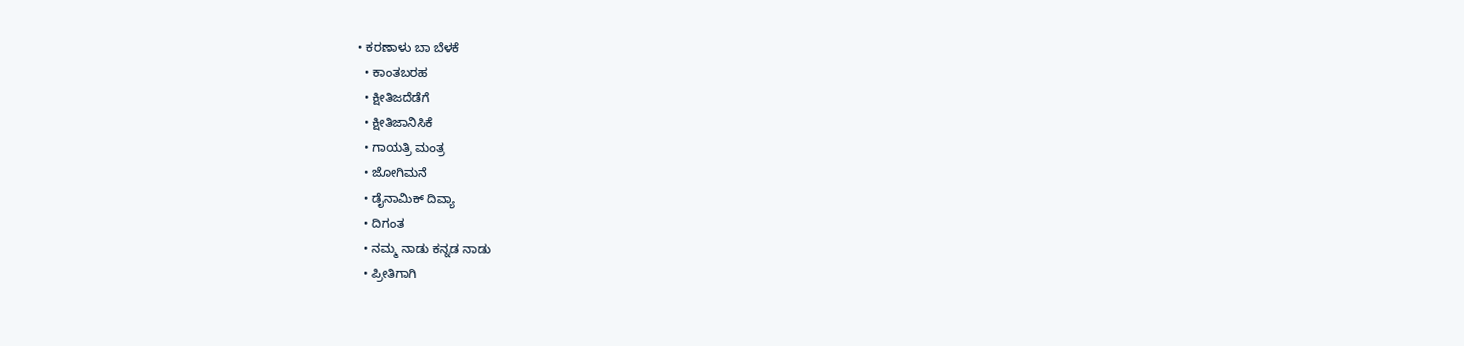• ಕರಣಾಳು ಬಾ ಬೆಳಕೆ
  • ಕಾಂತಬರಹ
  • ಕ್ಷೀತಿಜದೆಡೆಗೆ
  • ಕ್ಷೀತಿಜಾನಿಸಿಕೆ
  • ಗಾಯತ್ರಿ ಮಂತ್ರ
  • ಜೋಗಿಮನೆ
  • ಡೈನಾಮಿಕ್ ದಿವ್ಯಾ
  • ದಿಗಂತ
  • ನಮ್ಮ ನಾಡು ಕನ್ನಡ ನಾಡು
  • ಪ್ರೀತಿಗಾಗಿ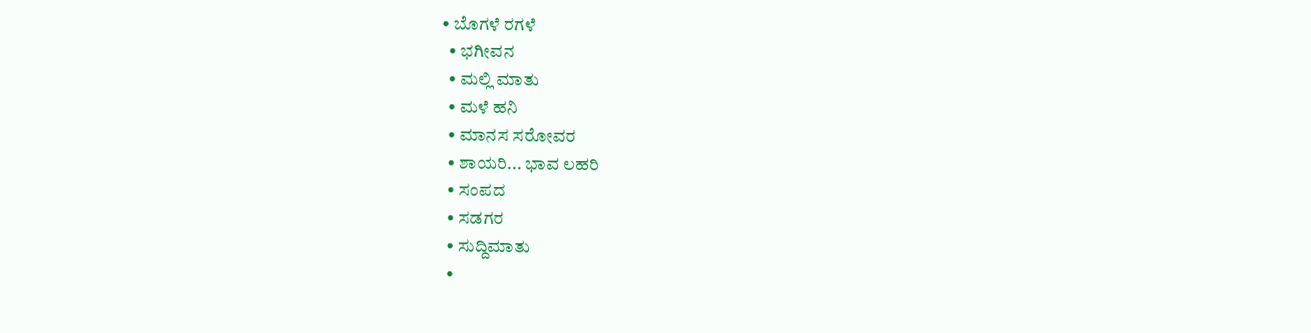• ಬೊಗಳೆ ರಗಳೆ
  • ಭಗೀವನ
  • ಮಲ್ಲಿ ಮಾತು
  • ಮಳೆ ಹನಿ
  • ಮಾನಸ ಸರೋವರ
  • ಶಾಯರಿ... ಭಾವ ಲಹರಿ
  • ಸಂಪದ
  • ಸಡಗರ
  • ಸುದ್ದಿಮಾತು
  •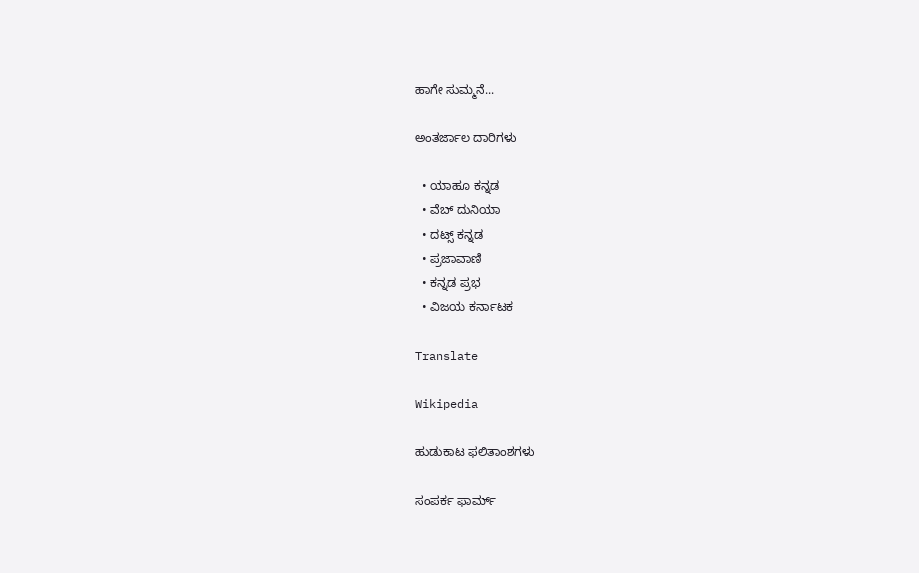ಹಾಗೇ ಸುಮ್ಮನೆ...

ಅಂತರ್ಜಾಲ ದಾರಿಗಳು

  • ಯಾಹೂ ಕನ್ನಡ
  • ವೆಬ್ ದುನಿಯಾ
  • ದಟ್ಸ್ ಕನ್ನಡ
  • ಪ್ರಜಾವಾಣಿ
  • ಕನ್ನಡ ಪ್ರಭ
  • ವಿಜಯ ಕರ್ನಾಟಕ

Translate

Wikipedia

ಹುಡುಕಾಟ ಫಲಿತಾಂಶಗಳು

ಸಂಪರ್ಕ ಫಾರ್ಮ್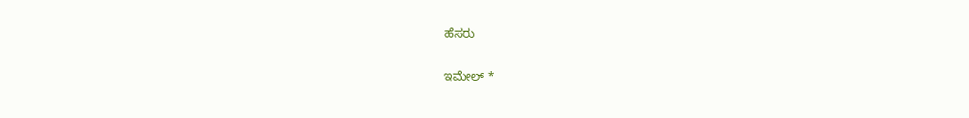ಹೆಸರು

ಇಮೇಲ್ *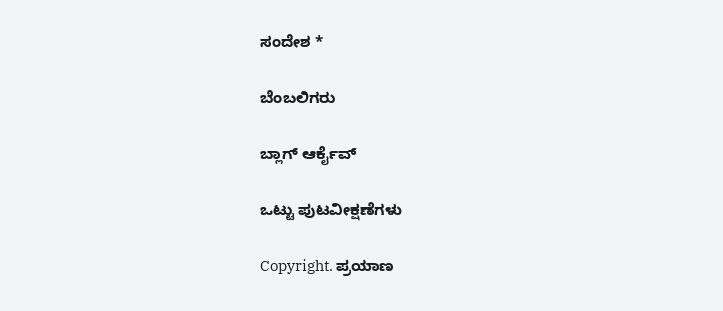ಸಂದೇಶ *

ಬೆಂಬಲಿಗರು

ಬ್ಲಾಗ್ ಆರ್ಕೈವ್

ಒಟ್ಟು ಪುಟವೀಕ್ಷಣೆಗಳು

Copyright. ಪ್ರಯಾಣ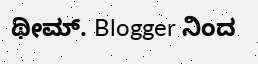ಥೀಮ್. Blogger ನಿಂದ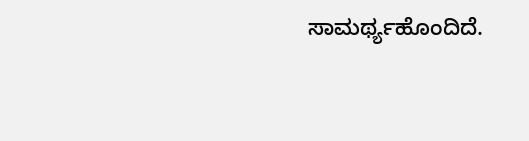ಸಾಮರ್ಥ್ಯಹೊಂದಿದೆ.